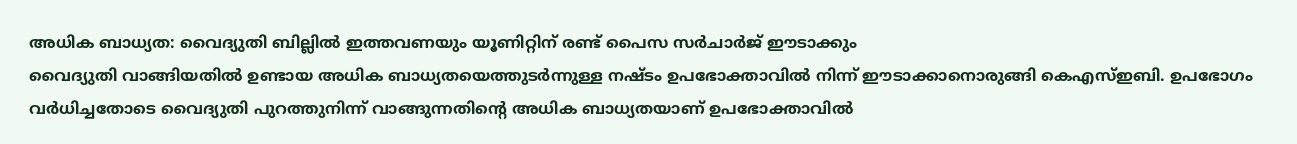അധിക ബാധ്യത: വൈദ്യുതി ബില്ലിൽ ഇത്തവണയും യൂണിറ്റിന് രണ്ട് പൈസ സർചാർജ് ഈടാക്കും
വൈദ്യുതി വാങ്ങിയതിൽ ഉണ്ടായ അധിക ബാധ്യതയെത്തുടർന്നുള്ള നഷ്ടം ഉപഭോക്താവിൽ നിന്ന് ഈടാക്കാനൊരുങ്ങി കെഎസ്ഇബി. ഉപഭോഗം വർധിച്ചതോടെ വൈദ്യുതി പുറത്തുനിന്ന് വാങ്ങുന്നതിന്റെ അധിക ബാധ്യതയാണ് ഉപഭോക്താവിൽ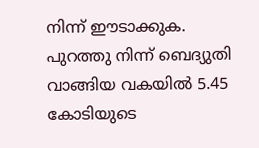നിന്ന് ഈടാക്കുക. പുറത്തു നിന്ന് ബെദ്യുതി വാങ്ങിയ വകയിൽ 5.45 കോടിയുടെ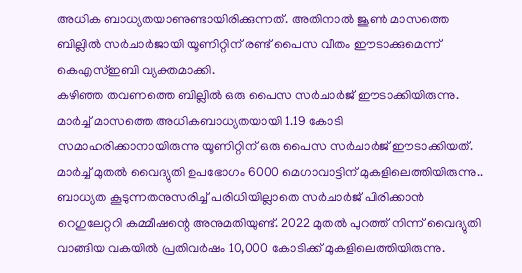അധിക ബാധ്യതയാണുണ്ടായിരിക്കുന്നത്. അതിനാൽ ജൂൺ മാസത്തെ ബില്ലിൽ സർചാർജായി യൂണിറ്റിന് രണ്ട് പൈസ വീതം ഈടാക്കുമെന്ന് കെഎസ്ഇബി വ്യക്തമാക്കി.
കഴിഞ്ഞ തവണത്തെ ബില്ലിൽ ഒരു പൈസ സർചാർജ് ഈടാക്കിയിരുന്നു. മാർച്ച് മാസത്തെ അധികബാധ്യതയായി 1.19 കോടി സമാഹരിക്കാനായിരുന്നു യൂണിറ്റിന് ഒരു പൈസ സർചാർജ് ഈടാക്കിയത്. മാർച്ച് മുതൽ വൈദ്യുതി ഉപഭോഗം 6000 മെഗാവാട്ടിന് മുകളിലെത്തിയിരുന്നു.. ബാധ്യത കൂടുന്നതനുസരിച്ച് പരിധിയില്ലാതെ സർചാർജ് പിരിക്കാൻ റെഗുലേറ്ററി കമ്മീഷന്റെ അനുമതിയുണ്ട്. 2022 മുതൽ പുറത്ത് നിന്ന് വൈദ്യുതി വാങ്ങിയ വകയിൽ പ്രതിവർഷം 10,000 കോടിക്ക് മുകളിലെത്തിയിരുന്നു.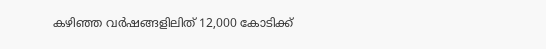കഴിഞ്ഞ വർഷങ്ങളിലിത് 12,000 കോടിക്ക്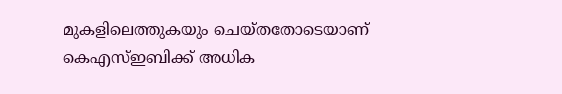മുകളിലെത്തുകയും ചെയ്തതോടെയാണ് കെഎസ്ഇബിക്ക് അധിക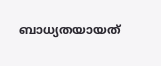ബാധ്യതയായത്